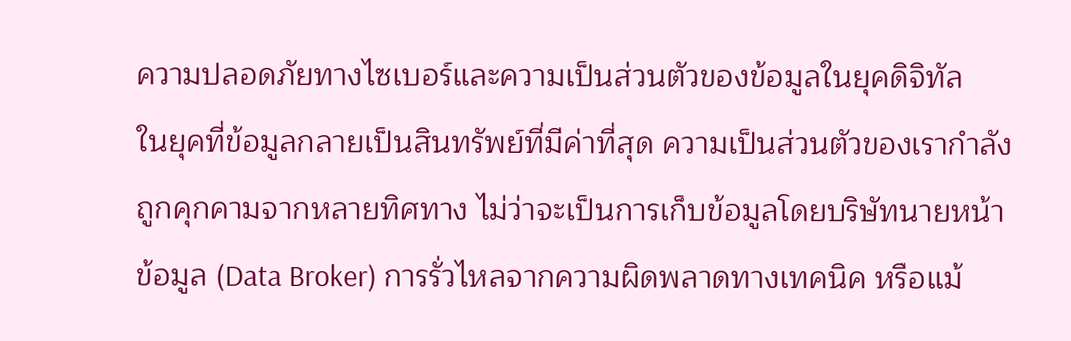ความปลอดภัยทางไซเบอร์และความเป็นส่วนตัวของข้อมูลในยุคดิจิทัล
ในยุคที่ข้อมูลกลายเป็นสินทรัพย์ที่มีค่าที่สุด ความเป็นส่วนตัวของเรากำลังถูกคุกคามจากหลายทิศทาง ไม่ว่าจะเป็นการเก็บข้อมูลโดยบริษัทนายหน้าข้อมูล (Data Broker) การรั่วไหลจากความผิดพลาดทางเทคนิค หรือแม้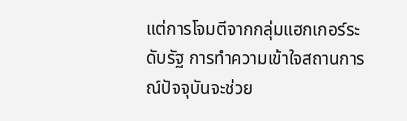แต่การโจมตีจากกลุ่มแฮกเกอร์ระดับรัฐ การทำความเข้าใจสถานการณ์ปัจจุบันจะช่วย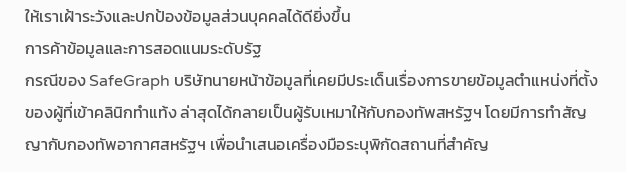ให้เราเฝ้าระวังและปกป้องข้อมูลส่วนบุคคลได้ดียิ่งขึ้น
การค้าข้อมูลและการสอดแนมระดับรัฐ
กรณีของ SafeGraph บริษัทนายหน้าข้อมูลที่เคยมีประเด็นเรื่องการขายข้อมูลตำแหน่งที่ตั้งของผู้ที่เข้าคลินิกทำแท้ง ล่าสุดได้กลายเป็นผู้รับเหมาให้กับกองทัพสหรัฐฯ โดยมีการทำสัญญากับกองทัพอากาศสหรัฐฯ เพื่อนำเสนอเครื่องมือระบุพิกัดสถานที่สำคัญ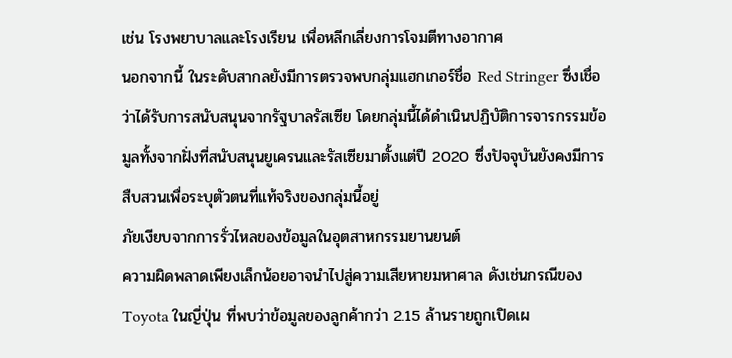เช่น โรงพยาบาลและโรงเรียน เพื่อหลีกเลี่ยงการโจมตีทางอากาศ
นอกจากนี้ ในระดับสากลยังมีการตรวจพบกลุ่มแฮกเกอร์ชื่อ Red Stringer ซึ่งเชื่อว่าได้รับการสนับสนุนจากรัฐบาลรัสเซีย โดยกลุ่มนี้ได้ดำเนินปฏิบัติการจารกรรมข้อมูลทั้งจากฝั่งที่สนับสนุนยูเครนและรัสเซียมาตั้งแต่ปี 2020 ซึ่งปัจจุบันยังคงมีการสืบสวนเพื่อระบุตัวตนที่แท้จริงของกลุ่มนี้อยู่
ภัยเงียบจากการรั่วไหลของข้อมูลในอุตสาหกรรมยานยนต์
ความผิดพลาดเพียงเล็กน้อยอาจนำไปสู่ความเสียหายมหาศาล ดังเช่นกรณีของ Toyota ในญี่ปุ่น ที่พบว่าข้อมูลของลูกค้ากว่า 2.15 ล้านรายถูกเปิดเผ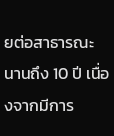ยต่อสาธารณะนานถึง 10 ปี เนื่องจากมีการ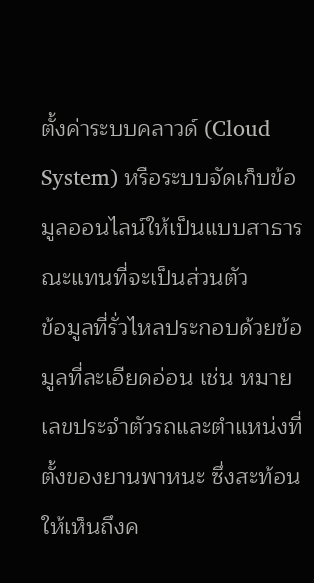ตั้งค่าระบบคลาวด์ (Cloud System) หรือระบบจัดเก็บข้อมูลออนไลน์ให้เป็นแบบสาธารณะแทนที่จะเป็นส่วนตัว
ข้อมูลที่รั่วไหลประกอบด้วยข้อมูลที่ละเอียดอ่อน เช่น หมายเลขประจำตัวรถและตำแหน่งที่ตั้งของยานพาหนะ ซึ่งสะท้อนให้เห็นถึงค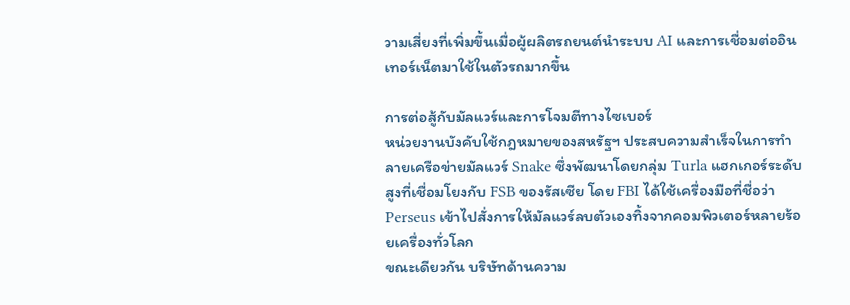วามเสี่ยงที่เพิ่มขึ้นเมื่อผู้ผลิตรถยนต์นำระบบ AI และการเชื่อมต่ออินเทอร์เน็ตมาใช้ในตัวรถมากขึ้น

การต่อสู้กับมัลแวร์และการโจมตีทางไซเบอร์
หน่วยงานบังคับใช้กฎหมายของสหรัฐฯ ประสบความสำเร็จในการทำลายเครือข่ายมัลแวร์ Snake ซึ่งพัฒนาโดยกลุ่ม Turla แฮกเกอร์ระดับสูงที่เชื่อมโยงกับ FSB ของรัสเซีย โดย FBI ได้ใช้เครื่องมือที่ชื่อว่า Perseus เข้าไปสั่งการให้มัลแวร์ลบตัวเองทิ้งจากคอมพิวเตอร์หลายร้อยเครื่องทั่วโลก
ขณะเดียวกัน บริษัทด้านความ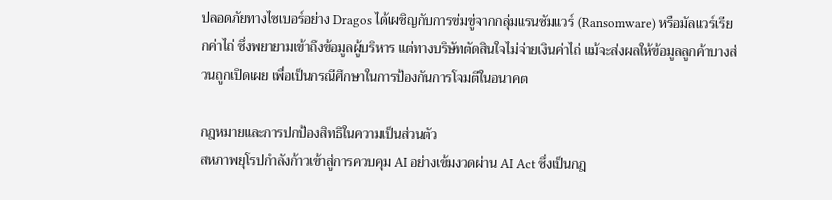ปลอดภัยทางไซเบอร์อย่าง Dragos ได้เผชิญกับการข่มขู่จากกลุ่มแรนซัมแวร์ (Ransomware) หรือมัลแวร์เรียกค่าไถ่ ซึ่งพยายามเข้าถึงข้อมูลผู้บริหาร แต่ทางบริษัทตัดสินใจไม่จ่ายเงินค่าไถ่ แม้จะส่งผลให้ข้อมูลลูกค้าบางส่วนถูกเปิดเผย เพื่อเป็นกรณีศึกษาในการป้องกันการโจมตีในอนาคต

กฎหมายและการปกป้องสิทธิในความเป็นส่วนตัว
สหภาพยุโรปกำลังก้าวเข้าสู่การควบคุม AI อย่างเข้มงวดผ่าน AI Act ซึ่งเป็นกฎ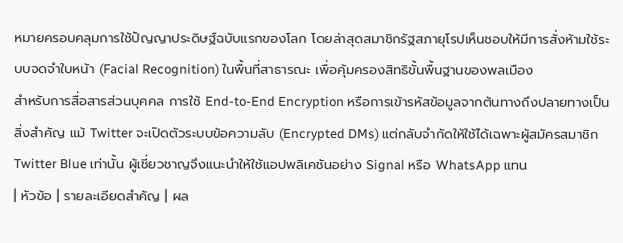หมายครอบคลุมการใช้ปัญญาประดิษฐ์ฉบับแรกของโลก โดยล่าสุดสมาชิกรัฐสภายุโรปเห็นชอบให้มีการสั่งห้ามใช้ระบบจดจำใบหน้า (Facial Recognition) ในพื้นที่สาธารณะ เพื่อคุ้มครองสิทธิขั้นพื้นฐานของพลเมือง
สำหรับการสื่อสารส่วนบุคคล การใช้ End-to-End Encryption หรือการเข้ารหัสข้อมูลจากต้นทางถึงปลายทางเป็นสิ่งสำคัญ แม้ Twitter จะเปิดตัวระบบข้อความลับ (Encrypted DMs) แต่กลับจำกัดให้ใช้ได้เฉพาะผู้สมัครสมาชิก Twitter Blue เท่านั้น ผู้เชี่ยวชาญจึงแนะนำให้ใช้แอปพลิเคชันอย่าง Signal หรือ WhatsApp แทน
| หัวข้อ | รายละเอียดสำคัญ | ผล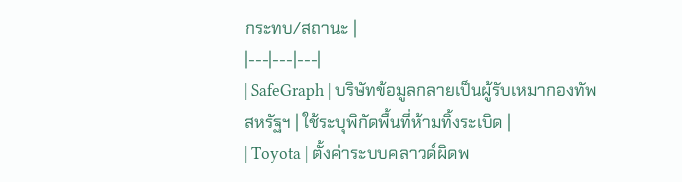กระทบ/สถานะ |
|---|---|---|
| SafeGraph | บริษัทข้อมูลกลายเป็นผู้รับเหมากองทัพสหรัฐฯ | ใช้ระบุพิกัดพื้นที่ห้ามทิ้งระเบิด |
| Toyota | ตั้งค่าระบบคลาวด์ผิดพ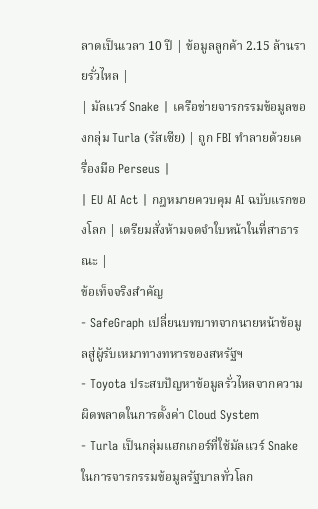ลาดเป็นเวลา 10 ปี | ข้อมูลลูกค้า 2.15 ล้านรายรั่วไหล |
| มัลแวร์ Snake | เครือข่ายจารกรรมข้อมูลของกลุ่ม Turla (รัสเซีย) | ถูก FBI ทำลายด้วยเครื่องมือ Perseus |
| EU AI Act | กฎหมายควบคุม AI ฉบับแรกของโลก | เตรียมสั่งห้ามจดจำใบหน้าในที่สาธารณะ |
ข้อเท็จจริงสำคัญ
- SafeGraph เปลี่ยนบทบาทจากนายหน้าข้อมูลสู่ผู้รับเหมาทางทหารของสหรัฐฯ
- Toyota ประสบปัญหาข้อมูลรั่วไหลจากความผิดพลาดในการตั้งค่า Cloud System
- Turla เป็นกลุ่มแฮกเกอร์ที่ใช้มัลแวร์ Snake ในการจารกรรมข้อมูลรัฐบาลทั่วโลก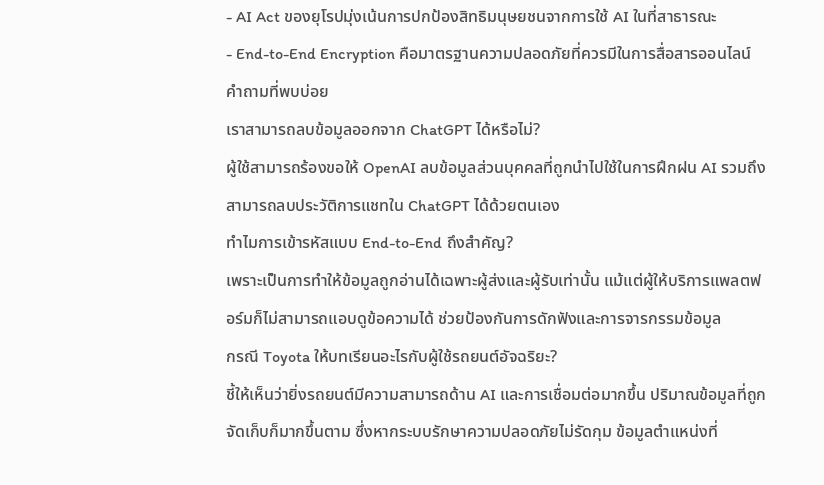- AI Act ของยุโรปมุ่งเน้นการปกป้องสิทธิมนุษยชนจากการใช้ AI ในที่สาธารณะ
- End-to-End Encryption คือมาตรฐานความปลอดภัยที่ควรมีในการสื่อสารออนไลน์
คำถามที่พบบ่อย
เราสามารถลบข้อมูลออกจาก ChatGPT ได้หรือไม่?
ผู้ใช้สามารถร้องขอให้ OpenAI ลบข้อมูลส่วนบุคคลที่ถูกนำไปใช้ในการฝึกฝน AI รวมถึงสามารถลบประวัติการแชทใน ChatGPT ได้ด้วยตนเอง
ทำไมการเข้ารหัสแบบ End-to-End ถึงสำคัญ?
เพราะเป็นการทำให้ข้อมูลถูกอ่านได้เฉพาะผู้ส่งและผู้รับเท่านั้น แม้แต่ผู้ให้บริการแพลตฟอร์มก็ไม่สามารถแอบดูข้อความได้ ช่วยป้องกันการดักฟังและการจารกรรมข้อมูล
กรณี Toyota ให้บทเรียนอะไรกับผู้ใช้รถยนต์อัจฉริยะ?
ชี้ให้เห็นว่ายิ่งรถยนต์มีความสามารถด้าน AI และการเชื่อมต่อมากขึ้น ปริมาณข้อมูลที่ถูกจัดเก็บก็มากขึ้นตาม ซึ่งหากระบบรักษาความปลอดภัยไม่รัดกุม ข้อมูลตำแหน่งที่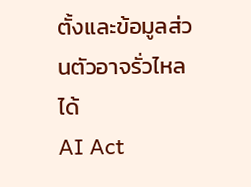ตั้งและข้อมูลส่วนตัวอาจรั่วไหลได้
AI Act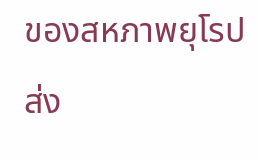ของสหภาพยุโรปส่ง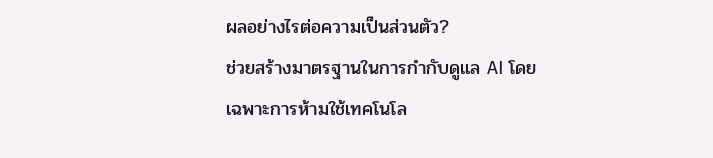ผลอย่างไรต่อความเป็นส่วนตัว?
ช่วยสร้างมาตรฐานในการกำกับดูแล AI โดยเฉพาะการห้ามใช้เทคโนโล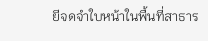ยีจดจำใบหน้าในพื้นที่สาธาร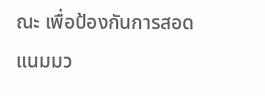ณะ เพื่อป้องกันการสอดแนมมว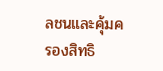ลชนและคุ้มครองสิทธิ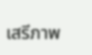เสรีภาพ